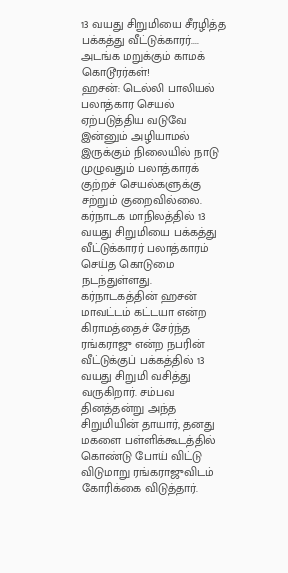13 வயது சிறுமியை சீரழித்த பக்கத்து வீட்டுக்காரர்.... அடங்க மறுக்கும் காமக் கொடூரர்கள்!
ஹசன்: டெல்லி பாலியல் பலாத்கார செயல் ஏற்படுத்திய வடுவே இன்னும் அழியாமல் இருக்கும் நிலையில் நாடு முழுவதும் பலாத்காரக் குற்றச் செயல்களுக்கு சற்றும் குறைவில்லை. கர்நாடக மாநிலத்தில் 13 வயது சிறுமியை பக்கத்து வீட்டுக்காரர் பலாத்காரம் செய்த கொடுமை நடந்துள்ளது.
கர்நாடகத்தின் ஹசன் மாவட்டம் கட்டயா என்ற கிராமத்தைச் சேர்ந்த ரங்கராஜு என்ற நபரின் வீட்டுக்குப் பக்கத்தில் 13 வயது சிறுமி வசித்து வருகிறார். சம்பவ தினத்தன்று அந்த சிறுமியின் தாயார், தனது மகளை பள்ளிக்கூடத்தில் கொண்டு போய் விட்டு விடுமாறு ரங்கராஜுவிடம் கோரிக்கை விடுத்தார்.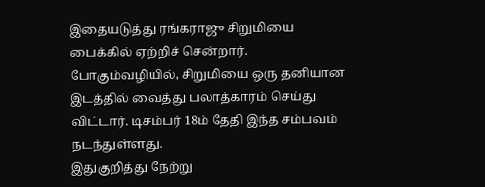இதையடுத்து ரங்கராஜு சிறுமியை பைக்கில் ஏற்றிச் சென்றார். போகும்வழியில், சிறுமியை ஒரு தனியான இடத்தில் வைத்து பலாத்காரம் செய்து விட்டார். டிசம்பர் 18ம் தேதி இந்த சம்பவம் நடந்துள்ளது.
இதுகுறித்து நேற்று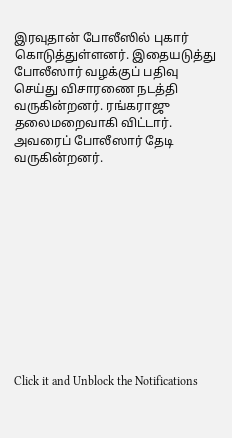இரவுதான் போலீஸில் புகார் கொடுத்துள்ளனர். இதையடுத்து போலீஸார் வழக்குப் பதிவு செய்து விசாரணை நடத்தி வருகின்றனர். ரங்கராஜு தலைமறைவாகி விட்டார். அவரைப் போலீஸார் தேடி வருகின்றனர்.












Click it and Unblock the Notifications